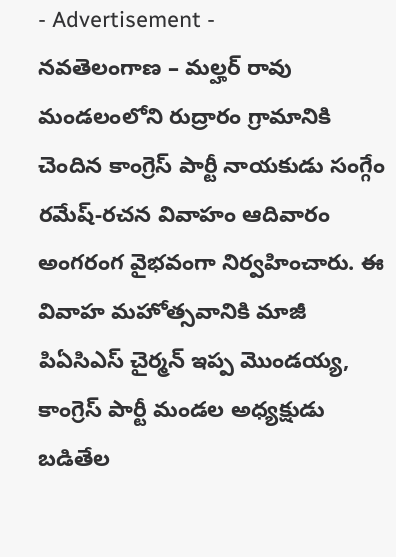- Advertisement -
నవతెలంగాణ – మల్హర్ రావు
మండలంలోని రుద్రారం గ్రామానికి చెందిన కాంగ్రెస్ పార్టీ నాయకుడు సంగ్గేం రమేష్-రచన వివాహం ఆదివారం అంగరంగ వైభవంగా నిర్వహించారు. ఈ వివాహ మహోత్సవానికి మాజీ పిఏసిఎస్ చైర్మన్ ఇప్ప మొండయ్య, కాంగ్రెస్ పార్టీ మండల అధ్యక్షుడు బడితేల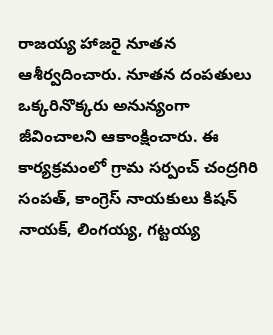రాజయ్య హాజరై నూతన ఆశీర్వదించారు. నూతన దంపతులు ఒక్కరినొక్కరు అనున్యంగా జీవించాలని ఆకాంక్షించారు. ఈ కార్యక్రమంలో గ్రామ సర్పంచ్ చంద్రగిరి సంపత్, కాంగ్రెస్ నాయకులు కిషన్ నాయక్, లింగయ్య, గట్టయ్య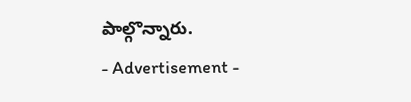పాల్గొన్నారు.
- Advertisement -